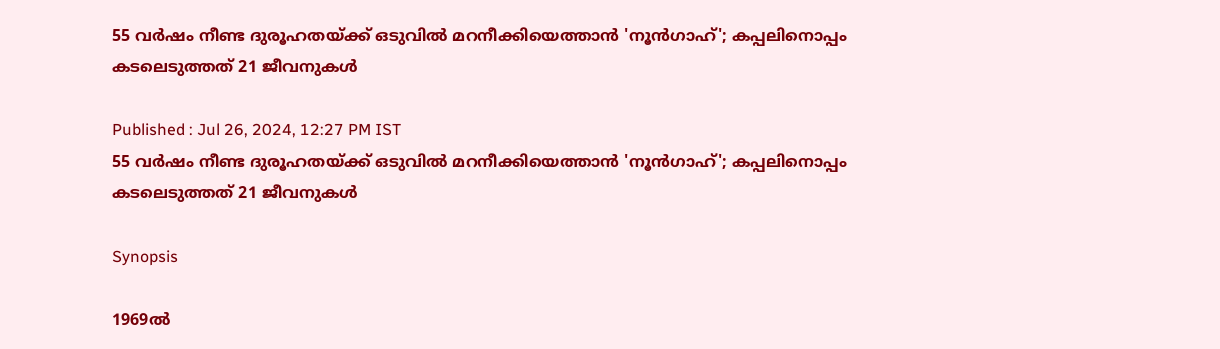55 വർഷം നീണ്ട ദുരൂഹതയ്ക്ക് ഒടുവിൽ മറനീക്കിയെത്താൻ 'നൂൻഗാഹ്'; കപ്പലിനൊപ്പം കടലെടുത്തത് 21 ജീവനുകൾ

Published : Jul 26, 2024, 12:27 PM IST
55 വർഷം നീണ്ട ദുരൂഹതയ്ക്ക് ഒടുവിൽ മറനീക്കിയെത്താൻ 'നൂൻഗാഹ്'; കപ്പലിനൊപ്പം കടലെടുത്തത് 21 ജീവനുകൾ

Synopsis

1969ൽ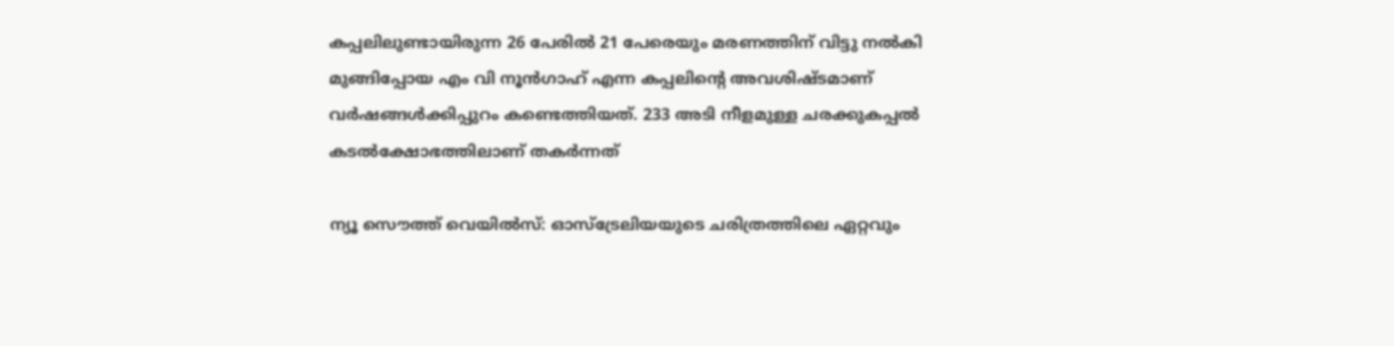കപ്പലിലുണ്ടായിരുന്ന 26 പേരിൽ 21 പേരെയും മരണത്തിന് വിട്ടു നൽകി മുങ്ങിപ്പോയ എം വി നൂൻഗാഹ് എന്ന കപ്പലിന്റെ അവശിഷ്ടമാണ് വർഷങ്ങൾക്കിപ്പുറം കണ്ടെത്തിയത്. 233 അടി നീളമുള്ള ചരക്കുകപ്പൽ കടൽക്ഷോഭത്തിലാണ് തകർന്നത്

ന്യൂ സൌത്ത് വെയിൽസ്: ഓസ്ട്രേലിയയുടെ ചരിത്രത്തിലെ ഏറ്റവും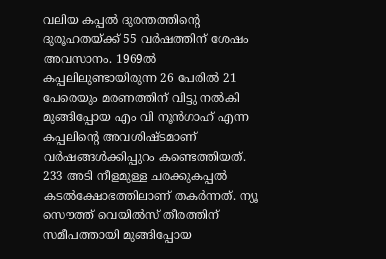വലിയ കപ്പൽ ദുരന്തത്തിന്റെ ദുരൂഹതയ്ക്ക് 55 വർഷത്തിന് ശേഷം അവസാനം. 1969ൽ കപ്പലിലുണ്ടായിരുന്ന 26 പേരിൽ 21 പേരെയും മരണത്തിന് വിട്ടു നൽകി മുങ്ങിപ്പോയ എം വി നൂൻഗാഹ് എന്ന കപ്പലിന്റെ അവശിഷ്ടമാണ് വർഷങ്ങൾക്കിപ്പുറം കണ്ടെത്തിയത്. 233 അടി നീളമുള്ള ചരക്കുകപ്പൽ കടൽക്ഷോഭത്തിലാണ് തകർന്നത്. ന്യൂ സൌത്ത് വെയിൽസ് തീരത്തിന് സമീപത്തായി മുങ്ങിപ്പോയ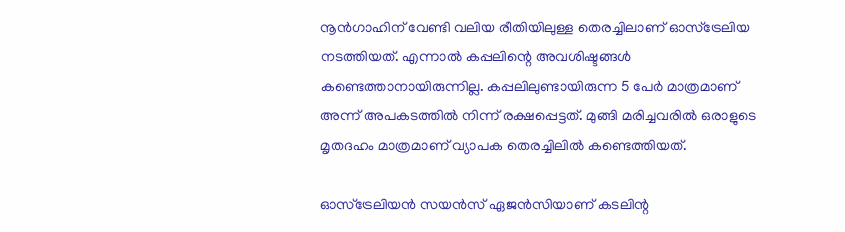നൂൻഗാഹിന് വേണ്ടി വലിയ രീതിയിലുള്ള തെരച്ചിലാണ് ഓസ്ട്രേലിയ നടത്തിയത്. എന്നാൽ കപ്പലിന്റെ അവശിഷ്ടങ്ങൾ കണ്ടെത്താനായിരുന്നില്ല. കപ്പലിലുണ്ടായിരുന്ന 5 പേർ മാത്രമാണ് അന്ന് അപകടത്തിൽ നിന്ന് രക്ഷപ്പെട്ടത്. മുങ്ങി മരിച്ചവരിൽ ഒരാളുടെ മൃതദഹം മാത്രമാണ് വ്യാപക തെരച്ചിലിൽ കണ്ടെത്തിയത്.

ഓസ്ട്രേലിയൻ സയൻസ് ഏജൻസിയാണ് കടലിന്റ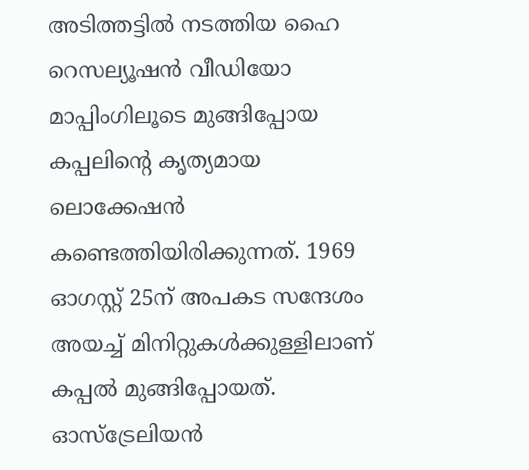അടിത്തട്ടിൽ നടത്തിയ ഹൈ റെസല്യൂഷൻ വീഡിയോ മാപ്പിംഗിലൂടെ മുങ്ങിപ്പോയ കപ്പലിന്റെ കൃത്യമായ ലൊക്കേഷൻ കണ്ടെത്തിയിരിക്കുന്നത്. 1969 ഓഗസ്റ്റ് 25ന് അപകട സന്ദേശം അയച്ച് മിനിറ്റുകൾക്കുള്ളിലാണ് കപ്പൽ മുങ്ങിപ്പോയത്. ഓസ്ട്രേലിയൻ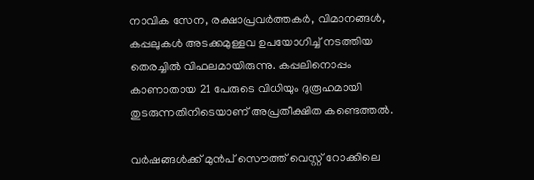നാവിക സേന, രക്ഷാപ്രവർത്തകർ, വിമാനങ്ങൾ, കപ്പലുകൾ അടക്കമുള്ളവ ഉപയോഗിച്ച് നടത്തിയ തെരച്ചിൽ വിഫലമായിരുന്നു. കപ്പലിനൊപ്പം കാണാതായ 21 പേരുടെ വിധിയും ദുരൂഹമായി തുടരുന്നതിനിടെയാണ് അപ്രതീക്ഷിത കണ്ടെത്തൽ.

വർഷങ്ങൾക്ക് മുൻപ് സൌത്ത് വെസ്റ്റ് റോക്കിലെ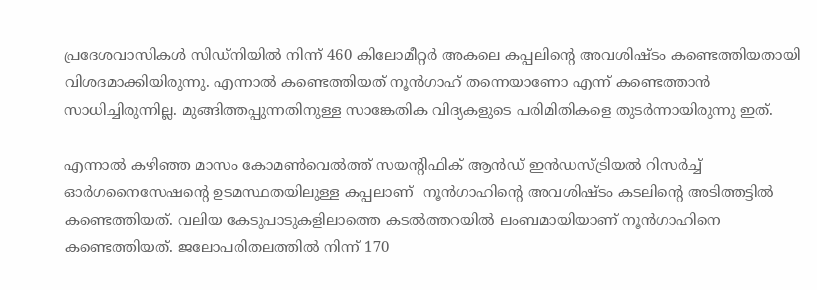പ്രദേശവാസികൾ സിഡ്നിയിൽ നിന്ന് 460 കിലോമീറ്റർ അകലെ കപ്പലിന്റെ അവശിഷ്ടം കണ്ടെത്തിയതായി വിശദമാക്കിയിരുന്നു. എന്നാൽ കണ്ടെത്തിയത് നൂൻഗാഹ് തന്നെയാണോ എന്ന് കണ്ടെത്താൻ സാധിച്ചിരുന്നില്ല. മുങ്ങിത്തപ്പുന്നതിനുള്ള സാങ്കേതിക വിദ്യകളുടെ പരിമിതികളെ തുടർന്നായിരുന്നു ഇത്.

എന്നാൽ കഴിഞ്ഞ മാസം കോമൺവെൽത്ത് സയന്റിഫിക് ആൻഡ് ഇൻഡസ്ട്രിയൽ റിസർച്ച് ഓർഗനൈസേഷന്റെ ഉടമസ്ഥതയിലുള്ള കപ്പലാണ്  നൂൻഗാഹിന്റെ അവശിഷ്ടം കടലിന്റെ അടിത്തട്ടിൽ കണ്ടെത്തിയത്. വലിയ കേടുപാടുകളിലാത്തെ കടൽത്തറയിൽ ലംബമായിയാണ് നൂൻഗാഹിനെ കണ്ടെത്തിയത്. ജലോപരിതലത്തിൽ നിന്ന് 170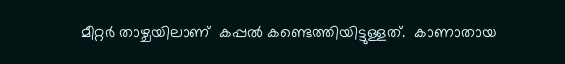മീറ്റർ താഴ്ചയിലാണ്  കപ്പൽ കണ്ടെത്തിയിട്ടുള്ളത്.  കാണാതായ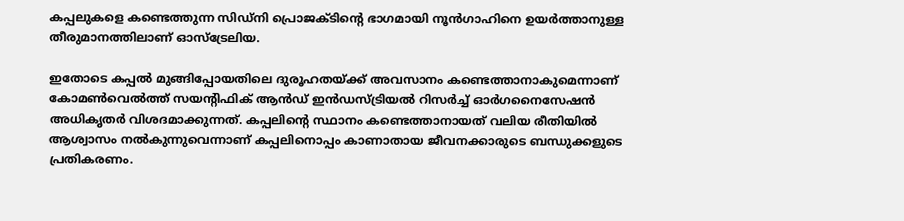കപ്പലുകളെ കണ്ടെത്തുന്ന സിഡ്നി പ്രൊജക്ടിന്റെ ഭാഗമായി നൂൻഗാഹിനെ ഉയർത്താനുള്ള തീരുമാനത്തിലാണ് ഓസ്ട്രേലിയ.

ഇതോടെ കപ്പൽ മുങ്ങിപ്പോയതിലെ ദുരൂഹതയ്ക്ക് അവസാനം കണ്ടെത്താനാകുമെന്നാണ്  കോമൺവെൽത്ത് സയന്റിഫിക് ആൻഡ് ഇൻഡസ്ട്രിയൽ റിസർച്ച് ഓർഗനൈസേഷൻ അധികൃതർ വിശദമാക്കുന്നത്. കപ്പലിന്റെ സ്ഥാനം കണ്ടെത്താനായത് വലിയ രീതിയിൽ ആശ്വാസം നൽകുന്നുവെന്നാണ് കപ്പലിനൊപ്പം കാണാതായ ജീവനക്കാരുടെ ബന്ധുക്കളുടെ പ്രതികരണം.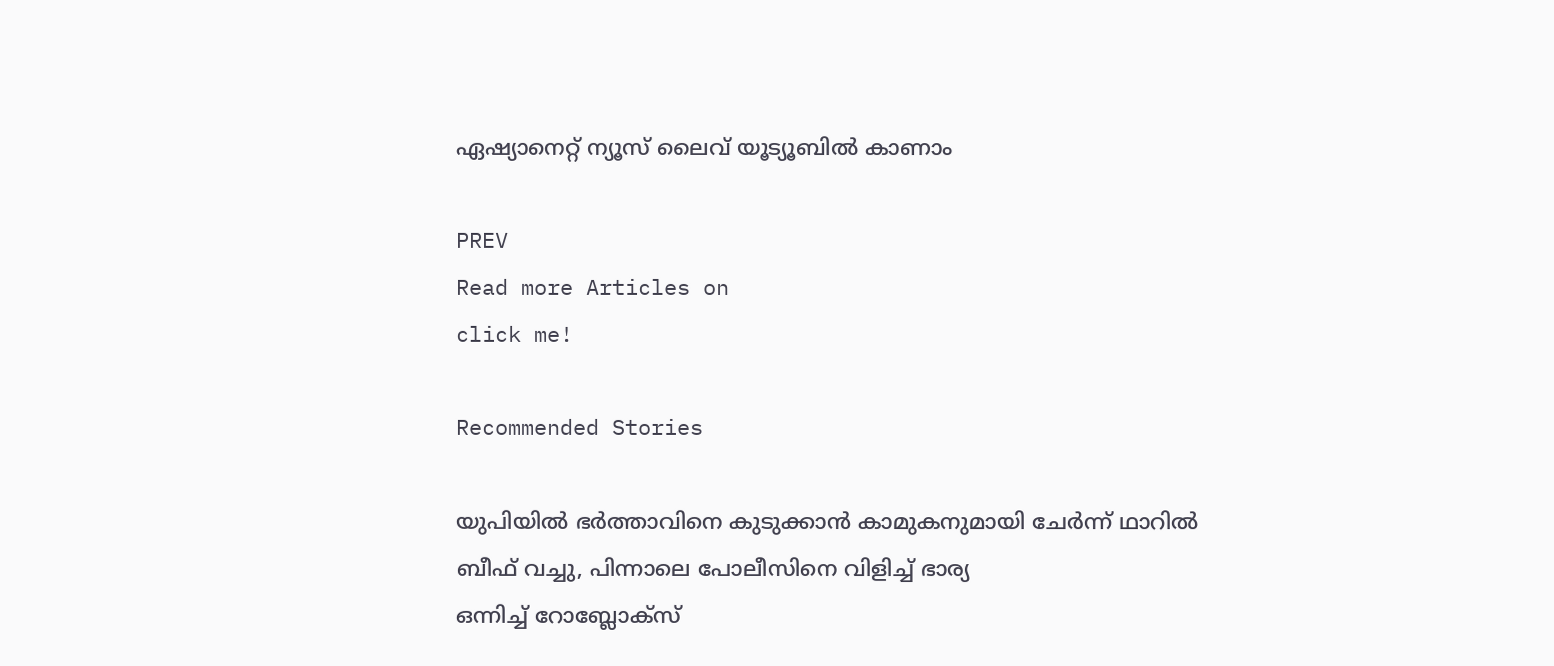ഏഷ്യാനെറ്റ് ന്യൂസ് ലൈവ് യൂട്യൂബിൽ കാണാം

PREV
Read more Articles on
click me!

Recommended Stories

യുപിയിൽ ഭർത്താവിനെ കുടുക്കാൻ കാമുകനുമായി ചേർന്ന് ഥാറിൽ ബീഫ് വച്ചു, പിന്നാലെ പോലീസിനെ വിളിച്ച് ഭാര്യ
ഒന്നിച്ച് റോബ്ലോക്സ്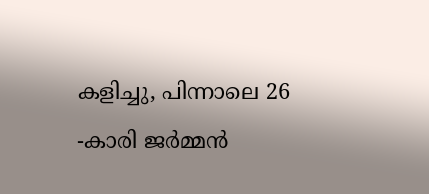കളിച്ചു, പിന്നാലെ 26 -കാരി ജർമ്മൻ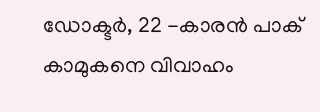ഡോക്ടർ, 22 -കാരൻ പാക് കാമുകനെ വിവാഹം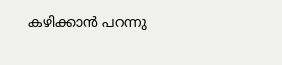കഴിക്കാൻ പറന്നു